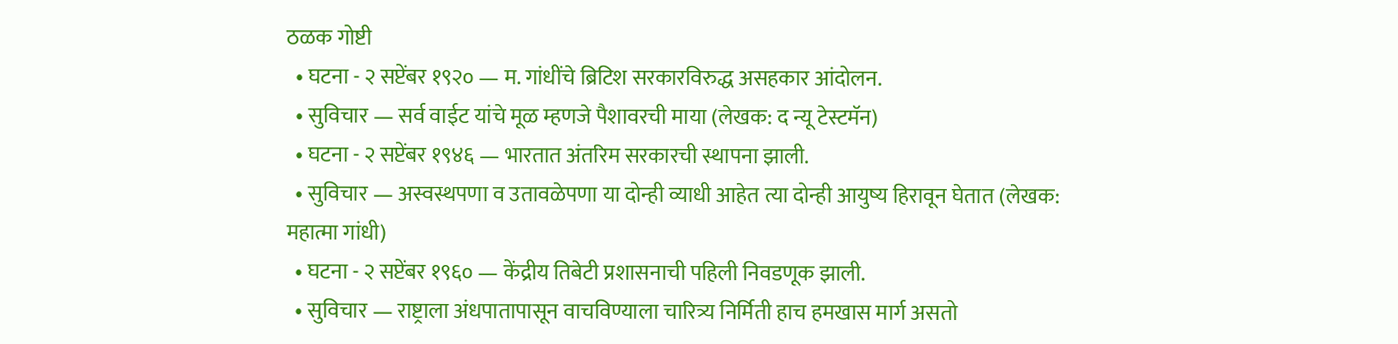ठळक गोष्टी
  • घटना - २ सप्टेंबर १९२० — म. गांधींचे ब्रिटिश सरकारविरुद्ध असहकार आंदोलन.
  • सुविचार — सर्व वाईट यांचे मूळ म्हणजे पैशावरची माया (लेखक: द न्यू टेस्टमॅन)
  • घटना - २ सप्टेंबर १९४६ — भारतात अंतरिम सरकारची स्थापना झाली.
  • सुविचार — अस्वस्थपणा व उतावळेपणा या दोन्ही व्याधी आहेत त्या दोन्ही आयुष्य हिरावून घेतात (लेखक: महात्मा गांधी)
  • घटना - २ सप्टेंबर १९६० — केंद्रीय तिबेटी प्रशासनाची पहिली निवडणूक झाली.
  • सुविचार — राष्ट्राला अंधपातापासून वाचविण्याला चारित्र्य निर्मिती हाच हमखास मार्ग असतो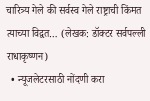चारित्र्य गेले की सर्वस्व गेले राष्ट्राची किंमत त्याच्या विद्वत… (लेखक: डॉक्टर सर्वपल्ली राधाकृष्णन)
  • न्यूजलेटरसाठी नोंदणी करा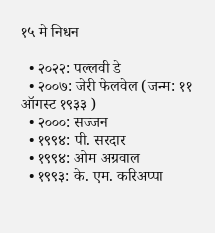१५ मे निधन

  • २०२२: पल्लवी डे
  • २००७: जेरी फेलवेल (जन्म: ११ ऑगस्ट १९३३ )
  • २०००: सज्जन
  • १९९४: पी. सरदार
  • १९९४: ओम अग्रवाल
  • १९९३: के. एम. करिअप्पा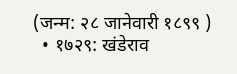(जन्म: २८ जानेवारी १८९९ )
  • १७२९: खंडेराव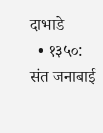दाभाडे
  • १३५०: संत जनाबाई